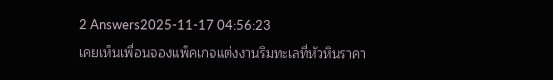2 Answers2025-11-17 04:56:23
เคยเห็นเพื่อนจองแพ็คเกจแต่งงานริมทะเลที่หัวหินราคา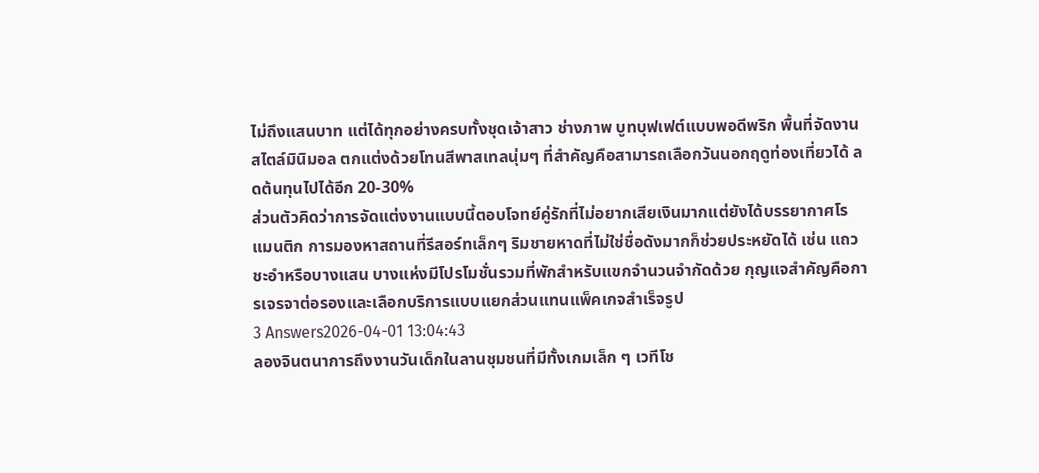ไม่ถึงแสนบาท แต่ได้ทุกอย่างครบทั้งชุดเจ้าสาว ช่างภาพ บูทบุฟเฟต์แบบพอดีพริก พื้นที่จัดงานสไตล์มินิมอล ตกแต่งด้วยโทนสีพาสเทลนุ่มๆ ที่สำคัญคือสามารถเลือกวันนอกฤดูท่องเที่ยวได้ ลดต้นทุนไปได้อีก 20-30%
ส่วนตัวคิดว่าการจัดแต่งงานแบบนี้ตอบโจทย์คู่รักที่ไม่อยากเสียเงินมากแต่ยังได้บรรยากาศโรแมนติก การมองหาสถานที่รีสอร์ทเล็กๆ ริมชายหาดที่ไม่ใช่ชื่อดังมากก็ช่วยประหยัดได้ เช่น แถวชะอำหรือบางแสน บางแห่งมีโปรโมชั่นรวมที่พักสำหรับแขกจำนวนจำกัดด้วย กุญแจสำคัญคือการเจรจาต่อรองและเลือกบริการแบบแยกส่วนแทนแพ็คเกจสำเร็จรูป
3 Answers2026-04-01 13:04:43
ลองจินตนาการถึงงานวันเด็กในลานชุมชนที่มีทั้งเกมเล็ก ๆ เวทีโช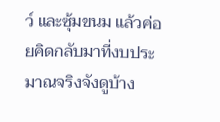ว์ และซุ้มขนม แล้วค่อยคิดกลับมาที่งบประมาณจริงจังดูบ้าง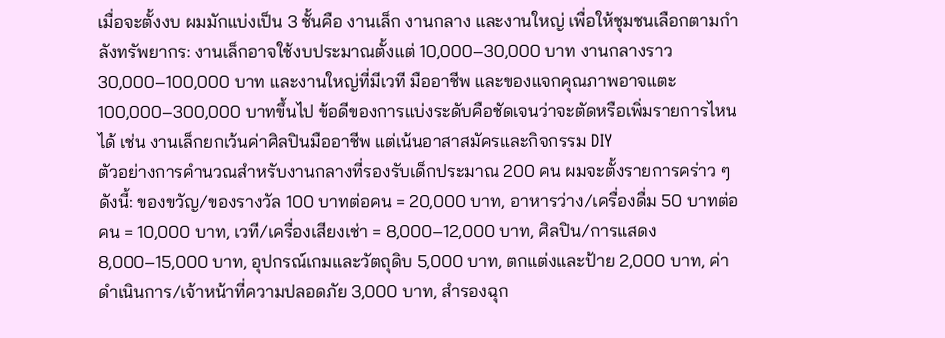เมื่อจะตั้งงบ ผมมักแบ่งเป็น 3 ชั้นคือ งานเล็ก งานกลาง และงานใหญ่ เพื่อให้ชุมชนเลือกตามกำลังทรัพยากร: งานเล็กอาจใช้งบประมาณตั้งแต่ 10,000–30,000 บาท งานกลางราว 30,000–100,000 บาท และงานใหญ่ที่มีเวที มืออาชีพ และของแจกคุณภาพอาจแตะ 100,000–300,000 บาทขึ้นไป ข้อดีของการแบ่งระดับคือชัดเจนว่าจะตัดหรือเพิ่มรายการไหนได้ เช่น งานเล็กยกเว้นค่าศิลปินมืออาชีพ แต่เน้นอาสาสมัครและกิจกรรม DIY
ตัวอย่างการคำนวณสำหรับงานกลางที่รองรับเด็กประมาณ 200 คน ผมจะตั้งรายการคร่าว ๆ ดังนี้: ของขวัญ/ของรางวัล 100 บาทต่อคน = 20,000 บาท, อาหารว่าง/เครื่องดื่ม 50 บาทต่อคน = 10,000 บาท, เวที/เครื่องเสียงเช่า = 8,000–12,000 บาท, ศิลปิน/การแสดง 8,000–15,000 บาท, อุปกรณ์เกมและวัตถุดิบ 5,000 บาท, ตกแต่งและป้าย 2,000 บาท, ค่าดำเนินการ/เจ้าหน้าที่ความปลอดภัย 3,000 บาท, สำรองฉุก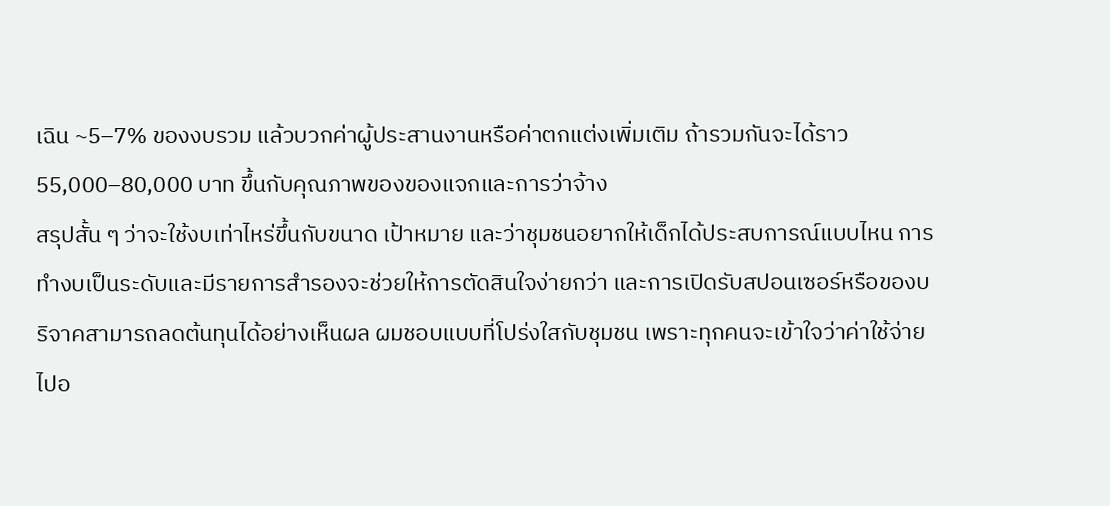เฉิน ~5–7% ของงบรวม แล้วบวกค่าผู้ประสานงานหรือค่าตกแต่งเพิ่มเติม ถ้ารวมกันจะได้ราว 55,000–80,000 บาท ขึ้นกับคุณภาพของของแจกและการว่าจ้าง
สรุปสั้น ๆ ว่าจะใช้งบเท่าไหร่ขึ้นกับขนาด เป้าหมาย และว่าชุมชนอยากให้เด็กได้ประสบการณ์แบบไหน การทำงบเป็นระดับและมีรายการสำรองจะช่วยให้การตัดสินใจง่ายกว่า และการเปิดรับสปอนเซอร์หรือของบริจาคสามารถลดต้นทุนได้อย่างเห็นผล ผมชอบแบบที่โปร่งใสกับชุมชน เพราะทุกคนจะเข้าใจว่าค่าใช้จ่ายไปอ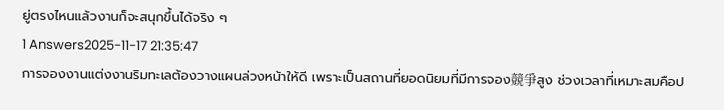ยู่ตรงไหนแล้วงานก็จะสนุกขึ้นได้จริง ๆ
1 Answers2025-11-17 21:35:47
การจองงานแต่งงานริมทะเลต้องวางแผนล่วงหน้าให้ดี เพราะเป็นสถานที่ยอดนิยมที่มีการจอง競爭สูง ช่วงเวลาที่เหมาะสมคือป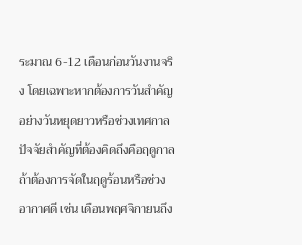ระมาณ 6-12 เดือนก่อนวันงานจริง โดยเฉพาะหากต้องการวันสำคัญอย่างวันหยุดยาวหรือช่วงเทศกาล
ปัจจัยสำคัญที่ต้องคิดถึงคือฤดูกาล ถ้าต้องการจัดในฤดูร้อนหรือช่วงอากาศดี เช่น เดือนพฤศจิกายนถึง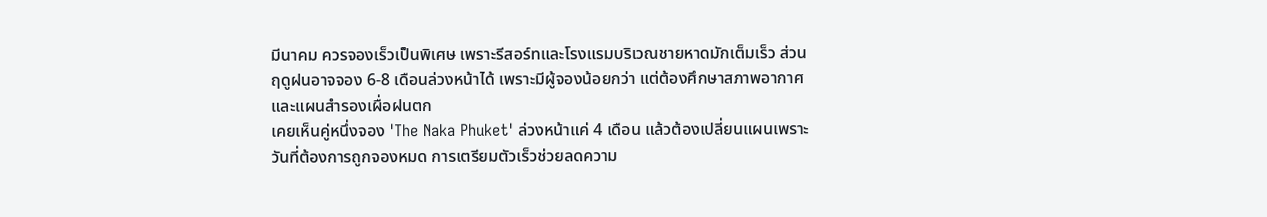มีนาคม ควรจองเร็วเป็นพิเศษ เพราะรีสอร์ทและโรงแรมบริเวณชายหาดมักเต็มเร็ว ส่วนฤดูฝนอาจจอง 6-8 เดือนล่วงหน้าได้ เพราะมีผู้จองน้อยกว่า แต่ต้องศึกษาสภาพอากาศและแผนสำรองเผื่อฝนตก
เคยเห็นคู่หนึ่งจอง 'The Naka Phuket' ล่วงหน้าแค่ 4 เดือน แล้วต้องเปลี่ยนแผนเพราะวันที่ต้องการถูกจองหมด การเตรียมตัวเร็วช่วยลดความ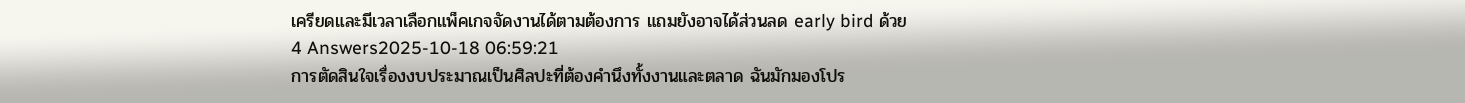เครียดและมีเวลาเลือกแพ็คเกจจัดงานได้ตามต้องการ แถมยังอาจได้ส่วนลด early bird ด้วย
4 Answers2025-10-18 06:59:21
การตัดสินใจเรื่องงบประมาณเป็นศิลปะที่ต้องคำนึงทั้งงานและตลาด ฉันมักมองโปร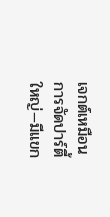เจกต์เหมือนการจัดปาร์ตี้ใหญ่—มีแขก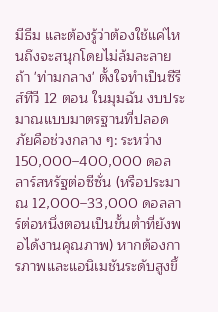มีธีม และต้องรู้ว่าต้องใช้แค่ไหนถึงจะสนุกโดยไม่ล้มละลาย
ถ้า 'ท่ามกลาง' ตั้งใจทำเป็นซีรีส์ทีวี 12 ตอน ในมุมฉัน งบประมาณแบบมาตรฐานที่ปลอดภัยคือช่วงกลาง ๆ: ระหว่าง 150,000–400,000 ดอลลาร์สหรัฐต่อซีซั่น (หรือประมาณ 12,000–33,000 ดอลลาร์ต่อหนึ่งตอนเป็นขั้นต่ำที่ยังพอได้งานคุณภาพ) หากต้องการภาพและแอนิเมชันระดับสูงขึ้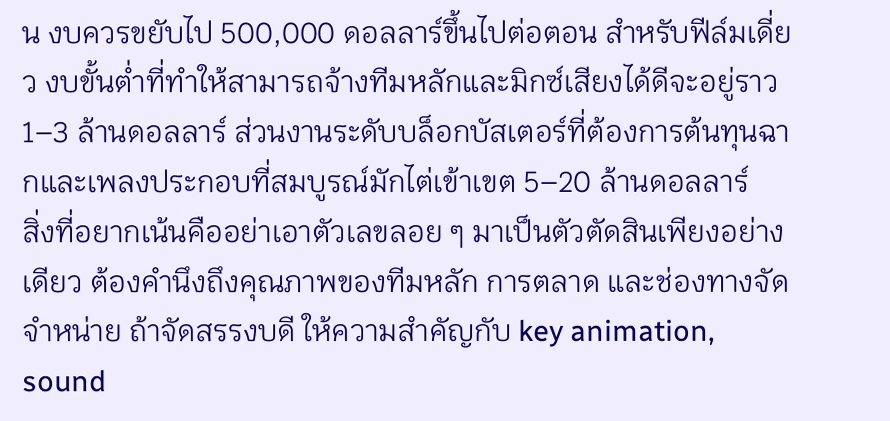น งบควรขยับไป 500,000 ดอลลาร์ขึ้นไปต่อตอน สำหรับฟีล์มเดี่ยว งบขั้นต่ำที่ทำให้สามารถจ้างทีมหลักและมิกซ์เสียงได้ดีจะอยู่ราว 1–3 ล้านดอลลาร์ ส่วนงานระดับบล็อกบัสเตอร์ที่ต้องการต้นทุนฉากและเพลงประกอบที่สมบูรณ์มักไต่เข้าเขต 5–20 ล้านดอลลาร์
สิ่งที่อยากเน้นคืออย่าเอาตัวเลขลอย ๆ มาเป็นตัวตัดสินเพียงอย่างเดียว ต้องคำนึงถึงคุณภาพของทีมหลัก การตลาด และช่องทางจัดจำหน่าย ถ้าจัดสรรงบดี ให้ความสำคัญกับ key animation, sound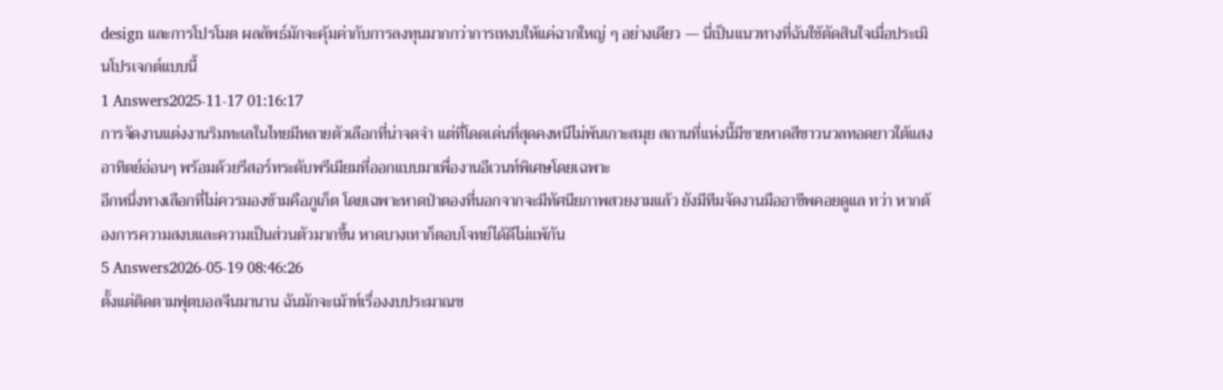design และการโปรโมต ผลลัพธ์มักจะคุ้มค่ากับการลงทุนมากกว่าการเทงบให้แค่ฉากใหญ่ ๆ อย่างเดียว — นี่เป็นแนวทางที่ฉันใช้ตัดสินใจเมื่อประเมินโปรเจกต์แบบนี้
1 Answers2025-11-17 01:16:17
การจัดงานแต่งงานริมทะเลในไทยมีหลายตัวเลือกที่น่าจดจำ แต่ที่โดดเด่นที่สุดคงหนีไม่พ้นเกาะสมุย สถานที่แห่งนี้มีชายหาดสีขาวนวลทอดยาวใต้แสงอาทิตย์อ่อนๆ พร้อมด้วยรีสอร์ทระดับพรีเมียมที่ออกแบบมาเพื่องานอีเวนท์พิเศษโดยเฉพาะ
อีกหนึ่งทางเลือกที่ไม่ควรมองข้ามคือภูเก็ต โดยเฉพาะหาดป่าตองที่นอกจากจะมีทัศนียภาพสวยงามแล้ว ยังมีทีมจัดงานมืออาชีพคอยดูแล ทว่า หากต้องการความสงบและความเป็นส่วนตัวมากขึ้น หาดบางเทาก็ตอบโจทย์ได้ดีไม่แพ้กัน
5 Answers2026-05-19 08:46:26
ตั้งแต่ติดตามฟุตบอลจีนมานาน ฉันมักจะเม้าท์เรื่องงบประมาณข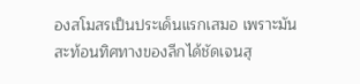องสโมสรเป็นประเด็นแรกเสมอ เพราะมันสะท้อนทิศทางของลีกได้ชัดเจนสุ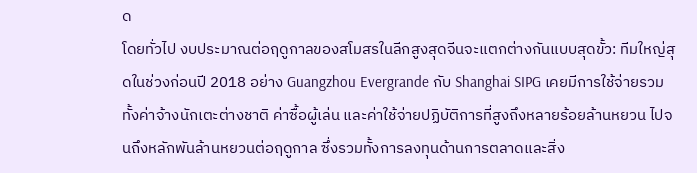ด
โดยทั่วไป งบประมาณต่อฤดูกาลของสโมสรในลีกสูงสุดจีนจะแตกต่างกันแบบสุดขั้ว: ทีมใหญ่สุดในช่วงก่อนปี 2018 อย่าง Guangzhou Evergrande กับ Shanghai SIPG เคยมีการใช้จ่ายรวมทั้งค่าจ้างนักเตะต่างชาติ ค่าซื้อผู้เล่น และค่าใช้จ่ายปฏิบัติการที่สูงถึงหลายร้อยล้านหยวน ไปจนถึงหลักพันล้านหยวนต่อฤดูกาล ซึ่งรวมทั้งการลงทุนด้านการตลาดและสิ่ง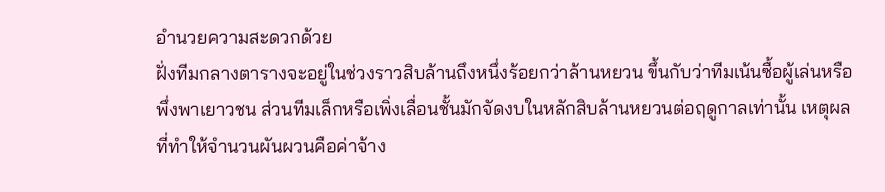อำนวยความสะดวกด้วย
ฝั่งทีมกลางตารางจะอยู่ในช่วงราวสิบล้านถึงหนึ่งร้อยกว่าล้านหยวน ขึ้นกับว่าทีมเน้นซื้อผู้เล่นหรือพึ่งพาเยาวชน ส่วนทีมเล็กหรือเพิ่งเลื่อนชั้นมักจัดงบในหลักสิบล้านหยวนต่อฤดูกาลเท่านั้น เหตุผลที่ทำให้จำนวนผันผวนคือค่าจ้าง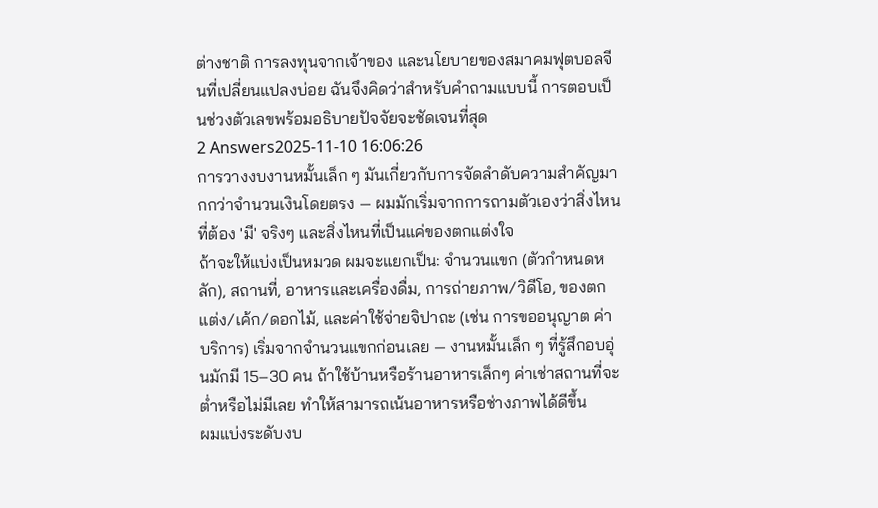ต่างชาติ การลงทุนจากเจ้าของ และนโยบายของสมาคมฟุตบอลจีนที่เปลี่ยนแปลงบ่อย ฉันจึงคิดว่าสำหรับคำถามแบบนี้ การตอบเป็นช่วงตัวเลขพร้อมอธิบายปัจจัยจะชัดเจนที่สุด
2 Answers2025-11-10 16:06:26
การวางงบงานหมั้นเล็ก ๆ มันเกี่ยวกับการจัดลำดับความสำคัญมากกว่าจำนวนเงินโดยตรง — ผมมักเริ่มจากการถามตัวเองว่าสิ่งไหนที่ต้อง 'มี' จริงๆ และสิ่งไหนที่เป็นแค่ของตกแต่งใจ
ถ้าจะให้แบ่งเป็นหมวด ผมจะแยกเป็น: จำนวนแขก (ตัวกำหนดหลัก), สถานที่, อาหารและเครื่องดื่ม, การถ่ายภาพ/วิดีโอ, ของตกแต่ง/เค้ก/ดอกไม้, และค่าใช้จ่ายจิปาถะ (เช่น การขออนุญาต ค่าบริการ) เริ่มจากจำนวนแขกก่อนเลย — งานหมั้นเล็ก ๆ ที่รู้สึกอบอุ่นมักมี 15–30 คน ถ้าใช้บ้านหรือร้านอาหารเล็กๆ ค่าเช่าสถานที่จะต่ำหรือไม่มีเลย ทำให้สามารถเน้นอาหารหรือช่างภาพได้ดีขึ้น
ผมแบ่งระดับงบ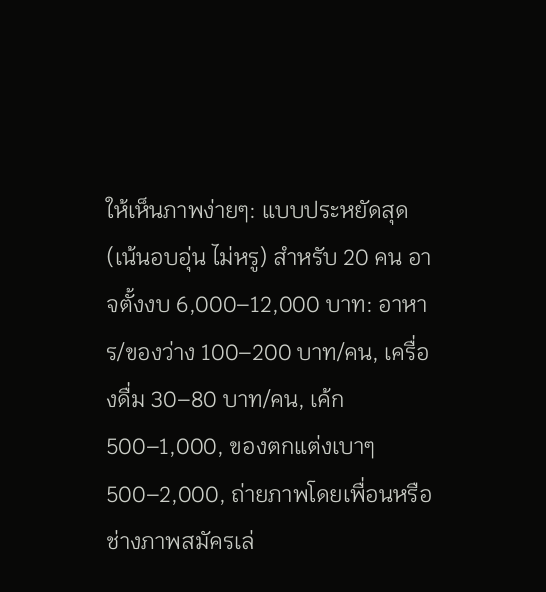ให้เห็นภาพง่ายๆ: แบบประหยัดสุด (เน้นอบอุ่น ไม่หรู) สำหรับ 20 คน อาจตั้งงบ 6,000–12,000 บาท: อาหาร/ของว่าง 100–200 บาท/คน, เครื่องดื่ม 30–80 บาท/คน, เค้ก 500–1,000, ของตกแต่งเบาๆ 500–2,000, ถ่ายภาพโดยเพื่อนหรือช่างภาพสมัครเล่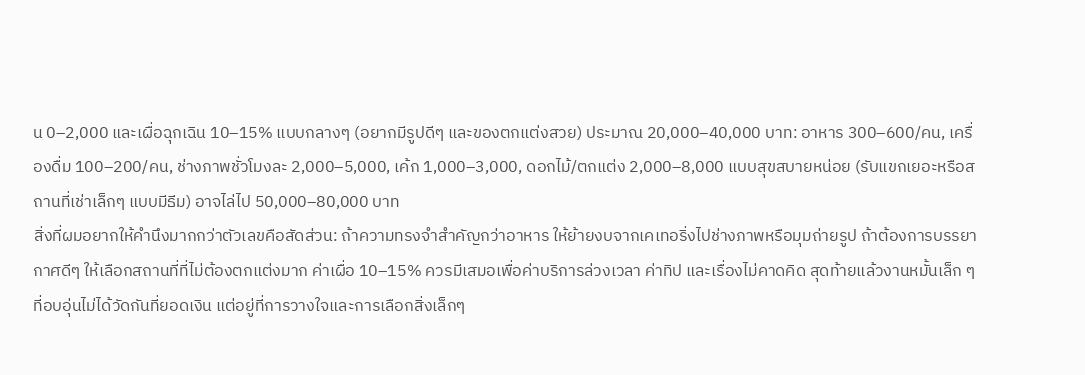น 0–2,000 และเผื่อฉุกเฉิน 10–15% แบบกลางๆ (อยากมีรูปดีๆ และของตกแต่งสวย) ประมาณ 20,000–40,000 บาท: อาหาร 300–600/คน, เครื่องดื่ม 100–200/คน, ช่างภาพชั่วโมงละ 2,000–5,000, เค้ก 1,000–3,000, ดอกไม้/ตกแต่ง 2,000–8,000 แบบสุขสบายหน่อย (รับแขกเยอะหรือสถานที่เช่าเล็กๆ แบบมีธีม) อาจไล่ไป 50,000–80,000 บาท
สิ่งที่ผมอยากให้คำนึงมากกว่าตัวเลขคือสัดส่วน: ถ้าความทรงจำสำคัญกว่าอาหาร ให้ย้ายงบจากเคเทอริ่งไปช่างภาพหรือมุมถ่ายรูป ถ้าต้องการบรรยากาศดีๆ ให้เลือกสถานที่ที่ไม่ต้องตกแต่งมาก ค่าเผื่อ 10–15% ควรมีเสมอเพื่อค่าบริการล่วงเวลา ค่าทิป และเรื่องไม่คาดคิด สุดท้ายแล้วงานหมั้นเล็ก ๆ ที่อบอุ่นไม่ได้วัดกันที่ยอดเงิน แต่อยู่ที่การวางใจและการเลือกสิ่งเล็กๆ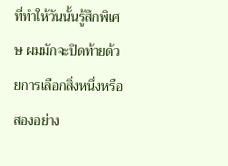ที่ทำให้วันนั้นรู้สึกพิเศษ ผมมักจะปิดท้ายด้วยการเลือกสิ่งหนึ่งหรือสองอย่าง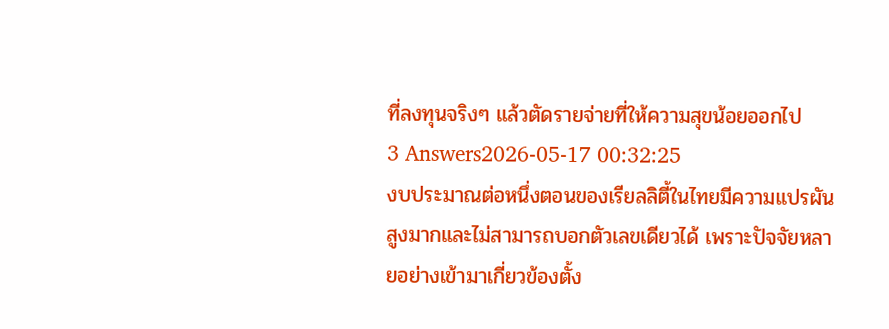ที่ลงทุนจริงๆ แล้วตัดรายจ่ายที่ให้ความสุขน้อยออกไป
3 Answers2026-05-17 00:32:25
งบประมาณต่อหนึ่งตอนของเรียลลิตี้ในไทยมีความแปรผันสูงมากและไม่สามารถบอกตัวเลขเดียวได้ เพราะปัจจัยหลายอย่างเข้ามาเกี่ยวข้องตั้ง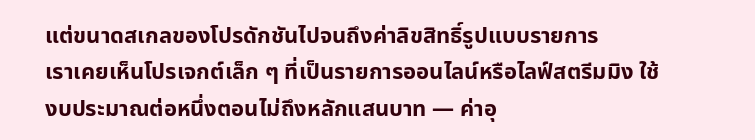แต่ขนาดสเกลของโปรดักชันไปจนถึงค่าลิขสิทธิ์รูปแบบรายการ
เราเคยเห็นโปรเจกต์เล็ก ๆ ที่เป็นรายการออนไลน์หรือไลฟ์สตรีมมิง ใช้งบประมาณต่อหนึ่งตอนไม่ถึงหลักแสนบาท — ค่าอุ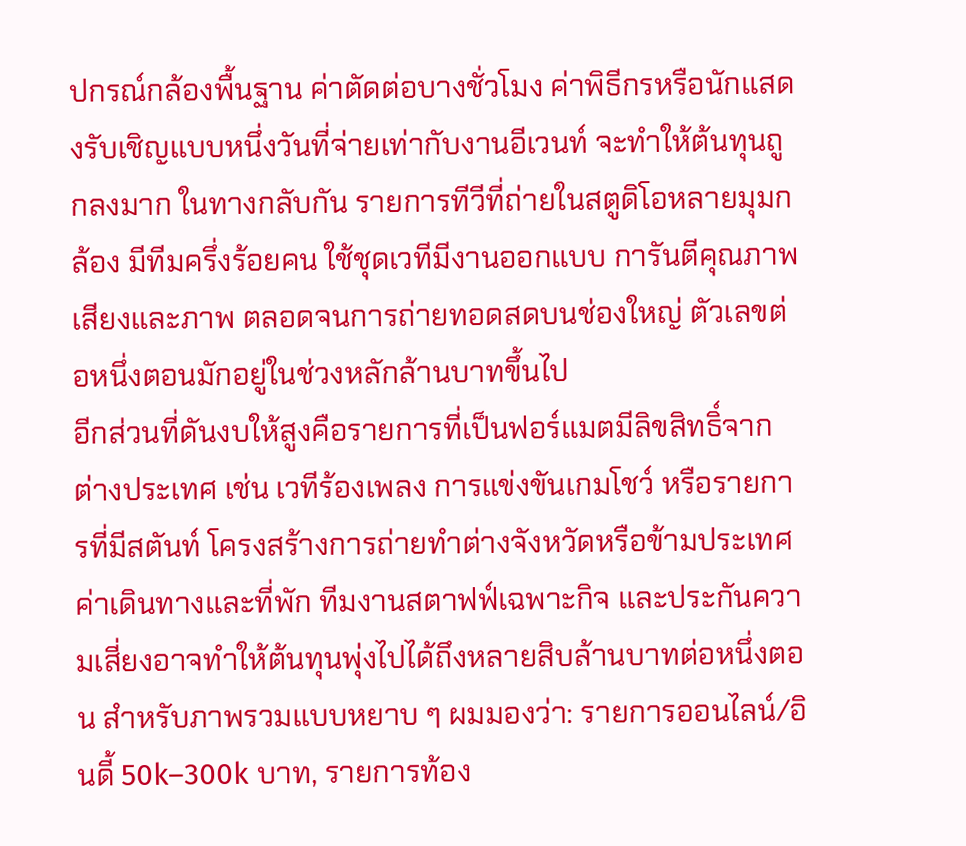ปกรณ์กล้องพื้นฐาน ค่าตัดต่อบางชั่วโมง ค่าพิธีกรหรือนักแสดงรับเชิญแบบหนึ่งวันที่จ่ายเท่ากับงานอีเวนท์ จะทำให้ต้นทุนถูกลงมาก ในทางกลับกัน รายการทีวีที่ถ่ายในสตูดิโอหลายมุมกล้อง มีทีมครึ่งร้อยคน ใช้ชุดเวทีมีงานออกแบบ การันตีคุณภาพเสียงและภาพ ตลอดจนการถ่ายทอดสดบนช่องใหญ่ ตัวเลขต่อหนึ่งตอนมักอยู่ในช่วงหลักล้านบาทขึ้นไป
อีกส่วนที่ดันงบให้สูงคือรายการที่เป็นฟอร์แมตมีลิขสิทธิ์จากต่างประเทศ เช่น เวทีร้องเพลง การแข่งขันเกมโชว์ หรือรายการที่มีสตันท์ โครงสร้างการถ่ายทำต่างจังหวัดหรือข้ามประเทศ ค่าเดินทางและที่พัก ทีมงานสตาฟฟ์เฉพาะกิจ และประกันความเสี่ยงอาจทำให้ต้นทุนพุ่งไปได้ถึงหลายสิบล้านบาทต่อหนึ่งตอน สำหรับภาพรวมแบบหยาบ ๆ ผมมองว่า: รายการออนไลน์/อินดี้ 50k–300k บาท, รายการท้อง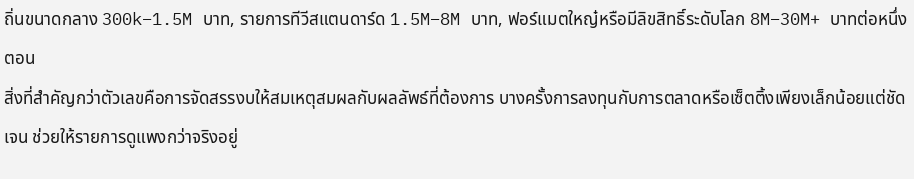ถิ่นขนาดกลาง 300k–1.5M บาท, รายการทีวีสแตนดาร์ด 1.5M–8M บาท, ฟอร์แมตใหญ๋หรือมีลิขสิทธิ์ระดับโลก 8M–30M+ บาทต่อหนึ่งตอน
สิ่งที่สำคัญกว่าตัวเลขคือการจัดสรรงบให้สมเหตุสมผลกับผลลัพธ์ที่ต้องการ บางครั้งการลงทุนกับการตลาดหรือเซ็ตติ้งเพียงเล็กน้อยแต่ชัดเจน ช่วยให้รายการดูแพงกว่าจริงอยู่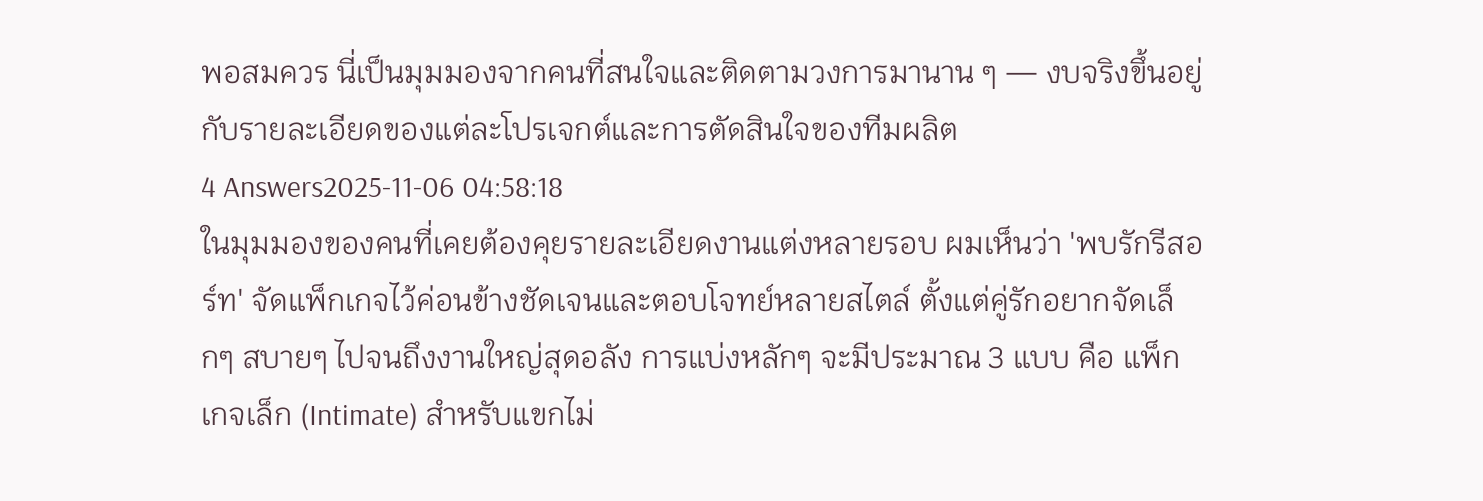พอสมควร นี่เป็นมุมมองจากคนที่สนใจและติดตามวงการมานาน ๆ — งบจริงขึ้นอยู่กับรายละเอียดของแต่ละโปรเจกต์และการตัดสินใจของทีมผลิต
4 Answers2025-11-06 04:58:18
ในมุมมองของคนที่เคยต้องคุยรายละเอียดงานแต่งหลายรอบ ผมเห็นว่า 'พบรักรีสอร์ท' จัดแพ็กเกจไว้ค่อนข้างชัดเจนและตอบโจทย์หลายสไตล์ ตั้งแต่คู่รักอยากจัดเล็กๆ สบายๆ ไปจนถึงงานใหญ่สุดอลัง การแบ่งหลักๆ จะมีประมาณ 3 แบบ คือ แพ็กเกจเล็ก (Intimate) สำหรับแขกไม่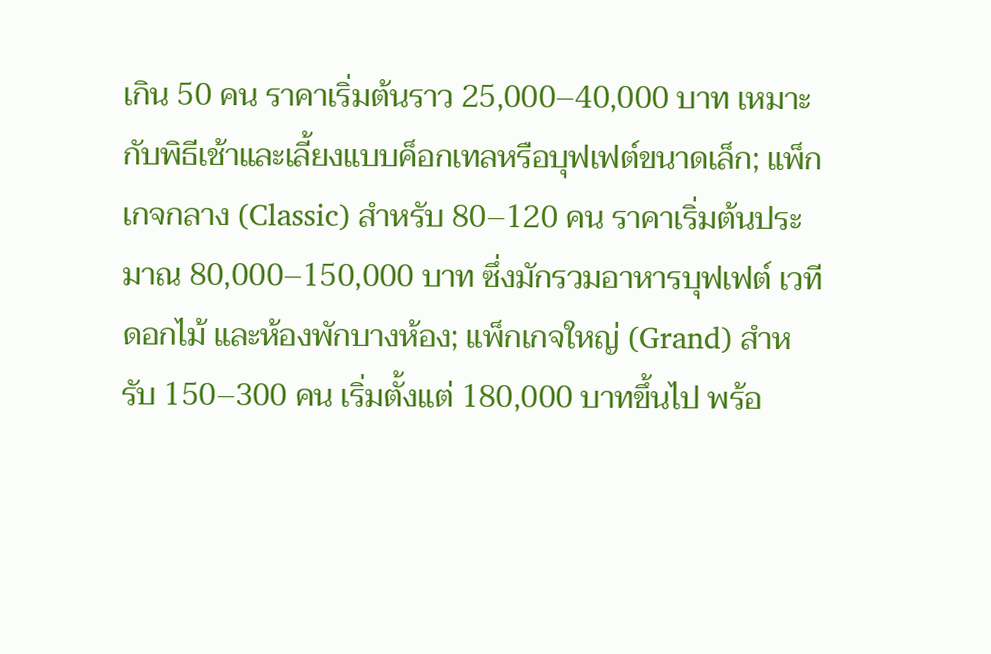เกิน 50 คน ราคาเริ่มต้นราว 25,000–40,000 บาท เหมาะกับพิธีเช้าและเลี้ยงแบบค็อกเทลหรือบุฟเฟต์ขนาดเล็ก; แพ็กเกจกลาง (Classic) สำหรับ 80–120 คน ราคาเริ่มต้นประมาณ 80,000–150,000 บาท ซึ่งมักรวมอาหารบุฟเฟต์ เวที ดอกไม้ และห้องพักบางห้อง; แพ็กเกจใหญ่ (Grand) สำหรับ 150–300 คน เริ่มตั้งแต่ 180,000 บาทขึ้นไป พร้อ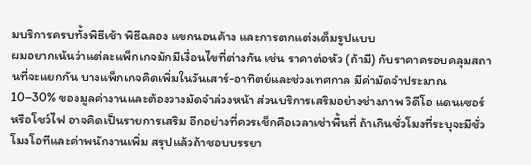มบริการครบทั้งพิธีเช้า พิธีฉลอง แขกนอนค้าง และการตกแต่งเต็มรูปแบบ
ผมอยากเน้นว่าแต่ละแพ็กเกจมักมีเงื่อนไขที่ต่างกัน เช่น ราคาต่อหัว (ถ้ามี) กับราคาครอบคลุมสถานที่จะแยกกัน บางแพ็กเกจคิดเพิ่มในวันเสาร์-อาทิตย์และช่วงเทศกาล มีค่ามัดจำประมาณ 10–30% ของมูลค่างานและต้องวางมัดจำล่วงหน้า ส่วนบริการเสริมอย่างช่างภาพ วิดีโอ แดนเซอร์ หรือโชว์ไฟ อาจคิดเป็นรายการเสริม อีกอย่างที่ควรเช็กคือเวลาเช่าพื้นที่ ถ้าเกินชั่วโมงที่ระบุจะมีชั่วโมงโอทีและค่าพนักงานเพิ่ม สรุปแล้วถ้าชอบบรรยา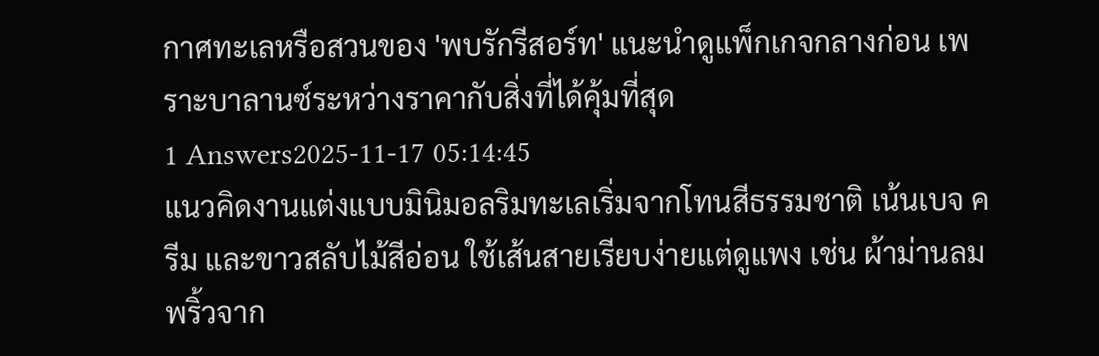กาศทะเลหรือสวนของ 'พบรักรีสอร์ท' แนะนำดูแพ็กเกจกลางก่อน เพราะบาลานซ์ระหว่างราคากับสิ่งที่ได้คุ้มที่สุด
1 Answers2025-11-17 05:14:45
แนวคิดงานแต่งแบบมินิมอลริมทะเลเริ่มจากโทนสีธรรมชาติ เน้นเบจ ครีม และขาวสลับไม้สีอ่อน ใช้เส้นสายเรียบง่ายแต่ดูแพง เช่น ผ้าม่านลมพริ้วจาก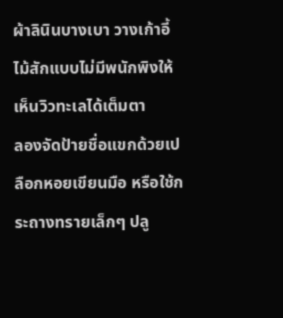ผ้าลินินบางเบา วางเก้าอี้ไม้สักแบบไม่มีพนักพิงให้เห็นวิวทะเลได้เต็มตา
ลองจัดป้ายชื่อแขกด้วยเปลือกหอยเขียนมือ หรือใช้กระถางทรายเล็กๆ ปลู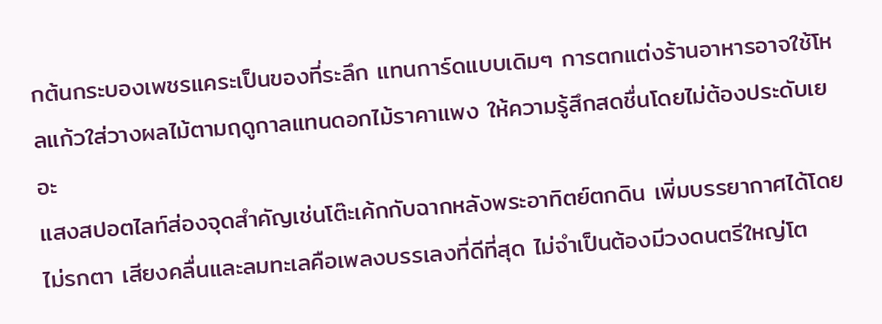กต้นกระบองเพชรแคระเป็นของที่ระลึก แทนการ์ดแบบเดิมๆ การตกแต่งร้านอาหารอาจใช้โหลแก้วใส่วางผลไม้ตามฤดูกาลแทนดอกไม้ราคาแพง ให้ความรู้สึกสดชื่นโดยไม่ต้องประดับเยอะ
แสงสปอตไลท์ส่องจุดสำคัญเช่นโต๊ะเค้กกับฉากหลังพระอาทิตย์ตกดิน เพิ่มบรรยากาศได้โดยไม่รกตา เสียงคลื่นและลมทะเลคือเพลงบรรเลงที่ดีที่สุด ไม่จำเป็นต้องมีวงดนตรีใหญ่โต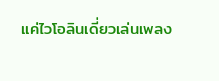แค่ไวโอลินเดี่ยวเล่นเพลง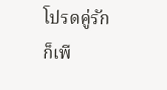โปรดคู่รักก็เพี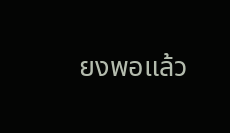ยงพอแล้ว